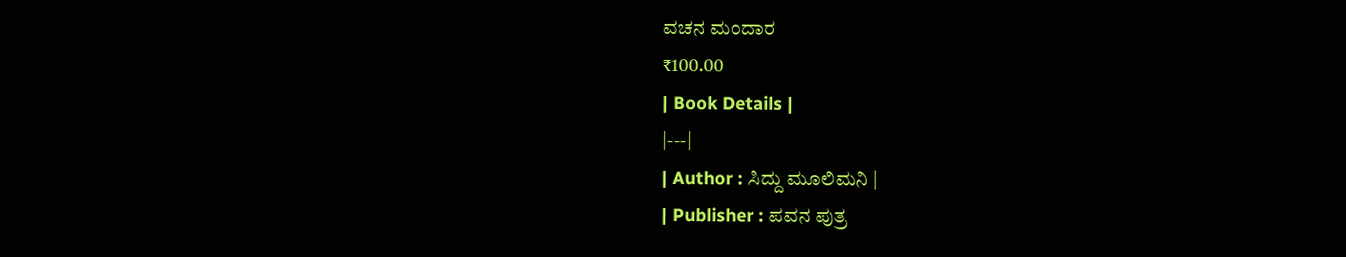ವಚನ ಮಂದಾರ
₹100.00
| Book Details |
|---|
| Author : ಸಿದ್ದು ಮೂಲಿಮನಿ |
| Publisher : ಪವನ ಪುತ್ರ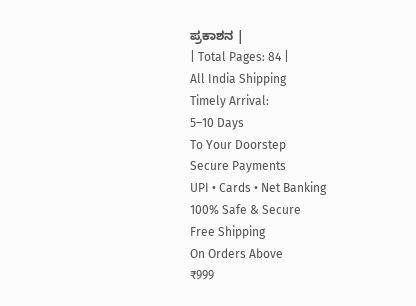ಪ್ರಕಾಶನ |
| Total Pages: 84 |
All India Shipping
Timely Arrival:
5–10 Days
To Your Doorstep
Secure Payments
UPI • Cards • Net Banking
100% Safe & Secure
Free Shipping
On Orders Above
₹999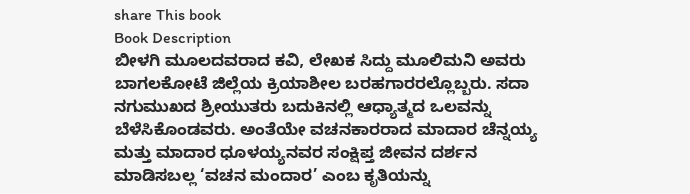share This book
Book Description
ಬೀಳಗಿ ಮೂಲದವರಾದ ಕವಿ, ಲೇಖಕ ಸಿದ್ದು ಮೂಲಿಮನಿ ಅವರು ಬಾಗಲಕೋಟೆ ಜಿಲ್ಲೆಯ ಕ್ರಿಯಾಶೀಲ ಬರಹಗಾರರಲ್ಲೊಬ್ಬರು. ಸದಾ ನಗುಮುಖದ ಶ್ರೀಯುತರು ಬದುಕಿನಲ್ಲಿ ಆಧ್ಯಾತ್ಮದ ಒಲವನ್ನು ಬೆಳೆಸಿಕೊಂಡವರು. ಅಂತೆಯೇ ವಚನಕಾರರಾದ ಮಾದಾರ ಚೆನ್ನಯ್ಯ ಮತ್ತು ಮಾದಾರ ಧೂಳಯ್ಯನವರ ಸಂಕ್ಷಿಪ್ತ ಜೀವನ ದರ್ಶನ ಮಾಡಿಸಬಲ್ಲ ‘ವಚನ ಮಂದಾರ’ ಎಂಬ ಕೃತಿಯನ್ನು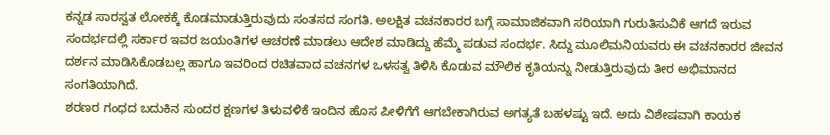ಕನ್ನಡ ಸಾರಸ್ವತ ಲೋಕಕ್ಕೆ ಕೊಡಮಾಡುತ್ತಿರುವುದು ಸಂತಸದ ಸಂಗತಿ. ಅಲಕ್ಷಿತ ವಚನಕಾರರ ಬಗ್ಗೆ ಸಾಮಾಜಿಕವಾಗಿ ಸರಿಯಾಗಿ ಗುರುತಿಸುವಿಕೆ ಆಗದೆ ಇರುವ ಸಂದರ್ಭದಲ್ಲಿ ಸರ್ಕಾರ ಇವರ ಜಯಂತಿಗಳ ಆಚರಣೆ ಮಾಡಲು ಆದೇಶ ಮಾಡಿದ್ದು ಹೆಮ್ಮೆ ಪಡುವ ಸಂದರ್ಭ. ಸಿದ್ದು ಮೂಲಿಮನಿಯವರು ಈ ವಚನಕಾರರ ಜೀವನ ದರ್ಶನ ಮಾಡಿಸಿಕೊಡಬಲ್ಲ ಹಾಗೂ ಇವರಿಂದ ರಚಿತವಾದ ವಚನಗಳ ಒಳಸತ್ವ ತಿಳಿಸಿ ಕೊಡುವ ಮೌಲಿಕ ಕೃತಿಯನ್ನು ನೀಡುತ್ತಿರುವುದು ತೀರ ಅಭಿಮಾನದ ಸಂಗತಿಯಾಗಿದೆ.
ಶರಣರ ಗಂಧದ ಬದುಕಿನ ಸುಂದರ ಕ್ಷಣಗಳ ತಿಳುವಳಿಕೆ ಇಂದಿನ ಹೊಸ ಪೀಳಿಗೆಗೆ ಆಗಬೇಕಾಗಿರುವ ಅಗತ್ಯತೆ ಬಹಳಷ್ಟು ಇದೆ. ಅದು ವಿಶೇಷವಾಗಿ ಕಾಯಕ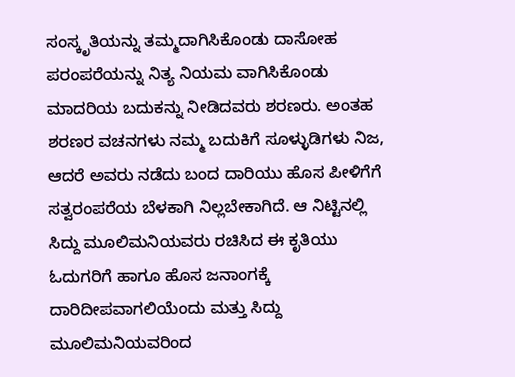ಸಂಸ್ಕೃತಿಯನ್ನು ತಮ್ಮದಾಗಿಸಿಕೊಂಡು ದಾಸೋಹ ಪರಂಪರೆಯನ್ನು ನಿತ್ಯ ನಿಯಮ ವಾಗಿಸಿಕೊಂಡು ಮಾದರಿಯ ಬದುಕನ್ನು ನೀಡಿದವರು ಶರಣರು. ಅಂತಹ ಶರಣರ ವಚನಗಳು ನಮ್ಮ ಬದುಕಿಗೆ ಸೂಳ್ಳುಡಿಗಳು ನಿಜ, ಆದರೆ ಅವರು ನಡೆದು ಬಂದ ದಾರಿಯು ಹೊಸ ಪೀಳಿಗೆಗೆ ಸತ್ವರಂಪರೆಯ ಬೆಳಕಾಗಿ ನಿಲ್ಲಬೇಕಾಗಿದೆ. ಆ ನಿಟ್ಟಿನಲ್ಲಿ ಸಿದ್ದು ಮೂಲಿಮನಿಯವರು ರಚಿಸಿದ ಈ ಕೃತಿಯು ಓದುಗರಿಗೆ ಹಾಗೂ ಹೊಸ ಜನಾಂಗಕ್ಕೆ ದಾರಿದೀಪವಾಗಲಿಯೆಂದು ಮತ್ತು ಸಿದ್ದು ಮೂಲಿಮನಿಯವರಿಂದ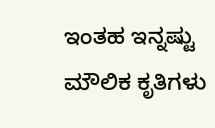ಇಂತಹ ಇನ್ನಷ್ಟು ಮೌಲಿಕ ಕೃತಿಗಳು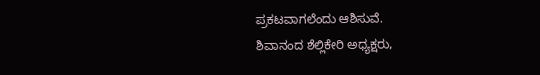ಪ್ರಕಟವಾಗಲೆಂದು ಆಶಿಸುವೆ.
ಶಿವಾನಂದ ಶೆಲ್ಲಿಕೇರಿ ಅಧ್ಯಕ್ಷರು,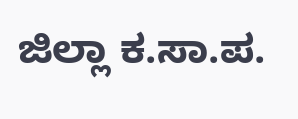ಜಿಲ್ಲಾ ಕ.ಸಾ.ಪ.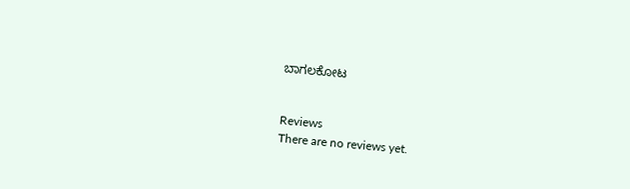ಬಾಗಲಕೋಟ


Reviews
There are no reviews yet.